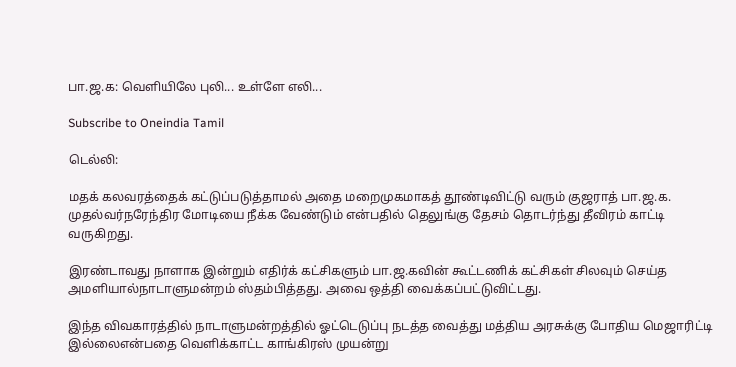பா.ஜ.க: வெளியிலே புலி... உள்ளே எலி...

Subscribe to Oneindia Tamil

டெல்லி:

மதக் கலவரத்தைக் கட்டுப்படுத்தாமல் அதை மறைமுகமாகத் தூண்டிவிட்டு வரும் குஜராத் பா.ஜ.க. முதல்வர்நரேந்திர மோடியை நீக்க வேண்டும் என்பதில் தெலுங்கு தேசம் தொடர்ந்து தீவிரம் காட்டி வருகிறது.

இரண்டாவது நாளாக இன்றும் எதிர்க் கட்சிகளும் பா.ஜ.கவின் கூட்டணிக் கட்சிகள் சிலவும் செய்த அமளியால்நாடாளுமன்றம் ஸ்தம்பித்தது. அவை ஒத்தி வைக்கப்பட்டுவிட்டது.

இந்த விவகாரத்தில் நாடாளுமன்றத்தில் ஓட்டெடுப்பு நடத்த வைத்து மத்திய அரசுக்கு போதிய மெஜாரிட்டி இல்லைஎன்பதை வெளிக்காட்ட காங்கிரஸ் முயன்று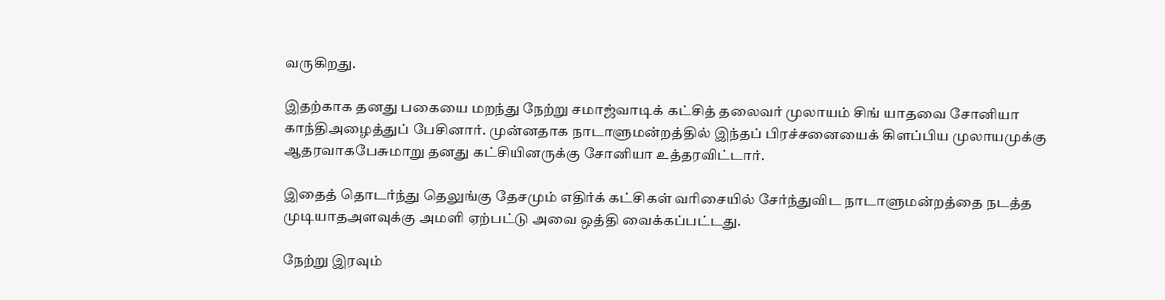வருகிறது.

இதற்காக தனது பகையை மறந்து நேற்று சமாஜ்வாடிக் கட்சித் தலைவர் முலாயம் சிங் யாதவை சோனியா காந்திஅழைத்துப் பேசினார். முன்னதாக நாடாளுமன்றத்தில் இந்தப் பிரச்சனையைக் கிளப்பிய முலாயமுக்கு ஆதரவாகபேசுமாறு தனது கட்சியினருக்கு சோனியா உத்தரவிட்டார்.

இதைத் தொடர்ந்து தெலுங்கு தேசமும் எதிர்க் கட்சிகள் வரிசையில் சேர்ந்துவிட நாடாளுமன்றத்தை நடத்த முடியாதஅளவுக்கு அமளி ஏற்பட்டு அவை ஒத்தி வைக்கப்பட்டது.

நேற்று இரவும்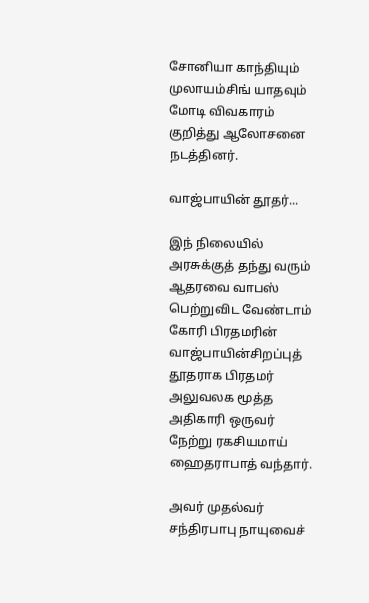சோனியா காந்தியும் முலாயம்சிங் யாதவும் மோடி விவகாரம் குறித்து ஆலோசனை நடத்தினர்.

வாஜ்பாயின் தூதர்...

இந் நிலையில் அரசுக்குத் தந்து வரும் ஆதரவை வாபஸ் பெற்றுவிட வேண்டாம் கோரி பிரதமரின் வாஜ்பாயின்சிறப்புத் தூதராக பிரதமர் அலுவலக மூத்த அதிகாரி ஒருவர் நேற்று ரகசியமாய் ஹைதராபாத் வந்தார்.

அவர் முதல்வர் சந்திரபாபு நாயுவைச்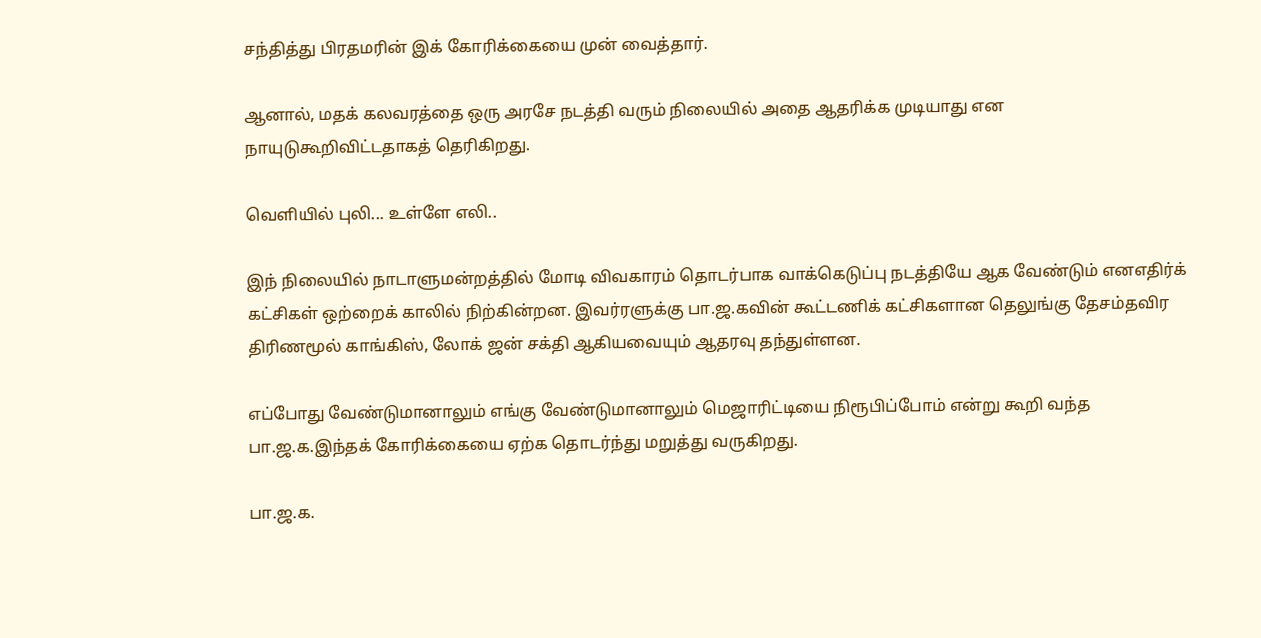சந்தித்து பிரதமரின் இக் கோரிக்கையை முன் வைத்தார்.

ஆனால், மதக் கலவரத்தை ஒரு அரசே நடத்தி வரும் நிலையில் அதை ஆதரிக்க முடியாது என நாயுடுகூறிவிட்டதாகத் தெரிகிறது.

வெளியில் புலி... உள்ளே எலி..

இந் நிலையில் நாடாளுமன்றத்தில் மோடி விவகாரம் தொடர்பாக வாக்கெடுப்பு நடத்தியே ஆக வேண்டும் எனஎதிர்க் கட்சிகள் ஒற்றைக் காலில் நிற்கின்றன. இவர்ரளுக்கு பா.ஜ.கவின் கூட்டணிக் கட்சிகளான தெலுங்கு தேசம்தவிர திரிணமூல் காங்கிஸ், லோக் ஜன் சக்தி ஆகியவையும் ஆதரவு தந்துள்ளன.

எப்போது வேண்டுமானாலும் எங்கு வேண்டுமானாலும் மெஜாரிட்டியை நிரூபிப்போம் என்று கூறி வந்த பா.ஜ.க.இந்தக் கோரிக்கையை ஏற்க தொடர்ந்து மறுத்து வருகிறது.

பா.ஜ.க.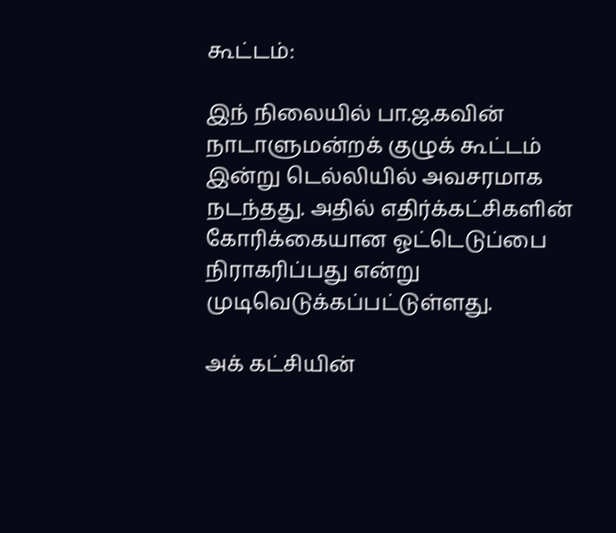கூட்டம்:

இந் நிலையில் பா.ஜ.கவின் நாடாளுமன்றக் குழுக் கூட்டம் இன்று டெல்லியில் அவசரமாக நடந்தது. அதில் எதிர்க்கட்சிகளின் கோரிக்கையான ஓட்டெடுப்பை நிராகரிப்பது என்று முடிவெடுக்கப்பட்டுள்ளது.

அக் கட்சியின்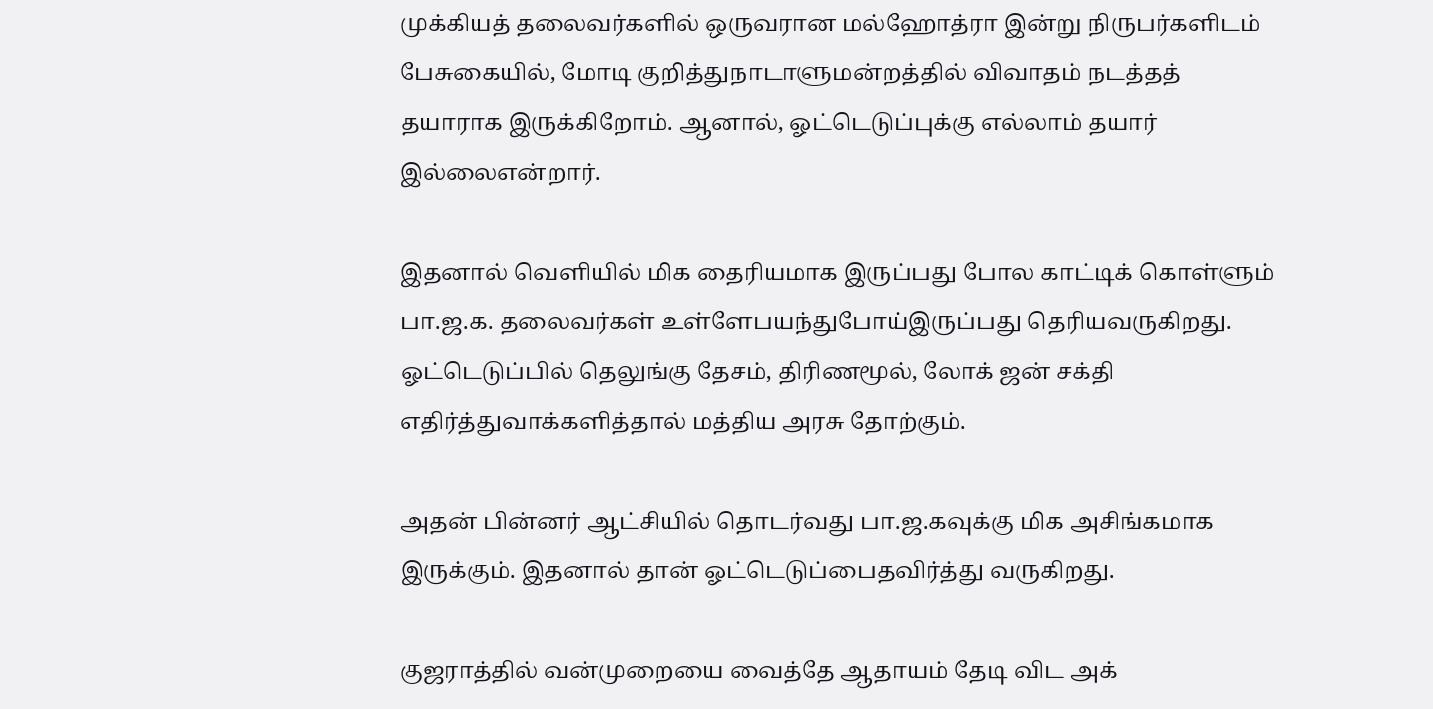முக்கியத் தலைவர்களில் ஒருவரான மல்ஹோத்ரா இன்று நிருபர்களிடம் பேசுகையில், மோடி குறித்துநாடாளுமன்றத்தில் விவாதம் நடத்தத் தயாராக இருக்கிறோம். ஆனால், ஓட்டெடுப்புக்கு எல்லாம் தயார் இல்லைஎன்றார்.

இதனால் வெளியில் மிக தைரியமாக இருப்பது போல காட்டிக் கொள்ளும் பா.ஜ.க. தலைவர்கள் உள்ளேபயந்துபோய்இருப்பது தெரியவருகிறது. ஓட்டெடுப்பில் தெலுங்கு தேசம், திரிணமூல், லோக் ஜன் சக்தி எதிர்த்துவாக்களித்தால் மத்திய அரசு தோற்கும்.

அதன் பின்னர் ஆட்சியில் தொடர்வது பா.ஜ.கவுக்கு மிக அசிங்கமாக இருக்கும். இதனால் தான் ஓட்டெடுப்பைதவிர்த்து வருகிறது.

குஜராத்தில் வன்முறையை வைத்தே ஆதாயம் தேடி விட அக்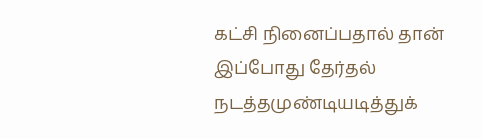கட்சி நினைப்பதால் தான் இப்போது தேர்தல் நடத்தமுண்டியடித்துக்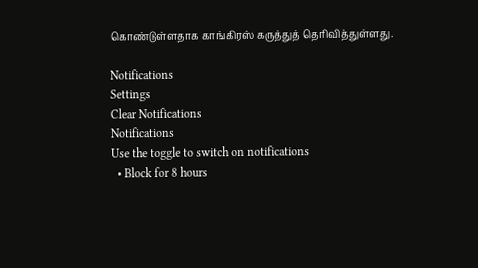கொண்டுள்ளதாக காங்கிரஸ் கருத்துத் தெரிவித்துள்ளது.

Notifications
Settings
Clear Notifications
Notifications
Use the toggle to switch on notifications
  • Block for 8 hours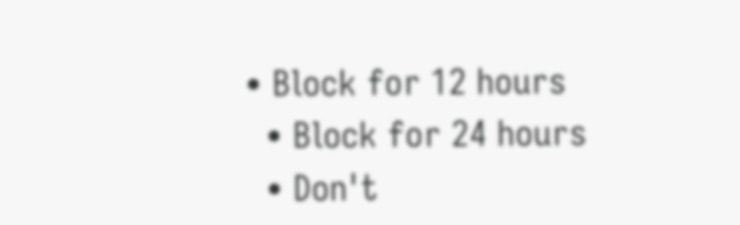• Block for 12 hours
  • Block for 24 hours
  • Don't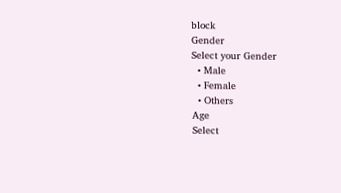block
Gender
Select your Gender
  • Male
  • Female
  • Others
Age
Select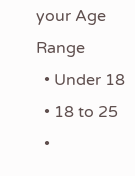your Age Range
  • Under 18
  • 18 to 25
  •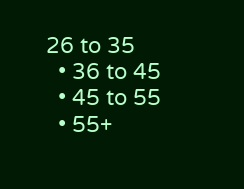26 to 35
  • 36 to 45
  • 45 to 55
  • 55+